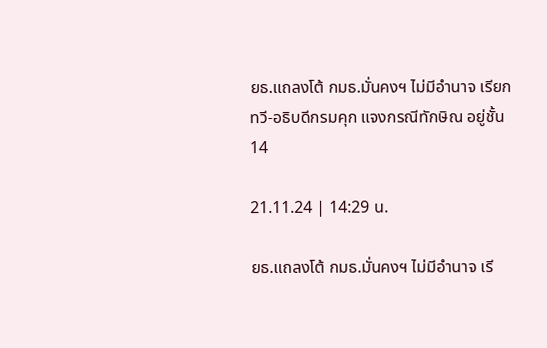ยธ.แถลงโต้ กมธ.มั่นคงฯ ไม่มีอำนาจ เรียก ทวี-อธิบดีกรมคุก แจงกรณีทักษิณ อยู่ชั้น 14

21.11.24 | 14:29 น.

ยธ.แถลงโต้ กมธ.มั่นคงฯ ไม่มีอำนาจ เรี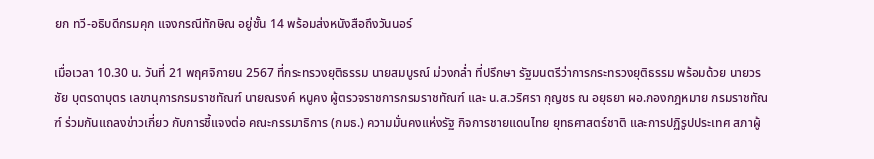ยก ทวี-อธิบดีกรมคุก แจงกรณีทักษิณ อยู่ชั้น 14 พร้อมส่งหนังสือถึงวันนอร์

เมื่อเวลา 10.30 น. วันที่ 21 พฤศจิกายน 2567 ที่กระทรวงยุติธรรม นายสมบูรณ์ ม่วงกล่ำ ที่ปรึกษา รัฐมนตรีว่าการกระทรวงยุติธรรม พร้อมด้วย นายวรชัย บุตรดาบุตร เลขานุการกรมราชทัณฑ์ นายณรงค์ หนูคง ผู้ตรวจราชการกรมราชทัณฑ์ และ น.ส.วริศรา กุญชร ณ อยุธยา ผอ.กองกฎหมาย กรมราชทัณฑ์ ร่วมกันแถลงข่าวเกี่ยว กับการชี้แจงต่อ คณะกรรมาธิการ (กมธ.) ความมั่นคงแห่งรัฐ กิจการชายแดนไทย ยุทธศาสตร์ชาติ และการปฏิรูปประเทศ สภาผู้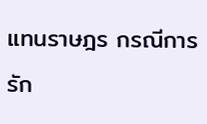แทนราษฎร กรณีการรัก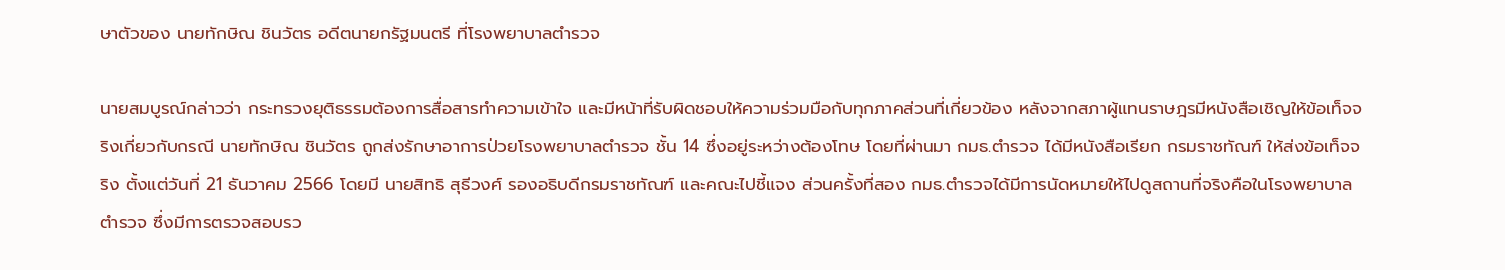ษาตัวของ นายทักษิณ ชินวัตร อดีตนายกรัฐมนตรี ที่โรงพยาบาลตำรวจ

นายสมบูรณ์กล่าวว่า กระทรวงยุติธรรมต้องการสื่อสารทำความเข้าใจ และมีหน้าที่รับผิดชอบให้ความร่วมมือกับทุกภาคส่วนที่เกี่ยวข้อง หลังจากสภาผู้แทนราษฎรมีหนังสือเชิญให้ข้อเท็จจริงเกี่ยวกับกรณี นายทักษิณ ชินวัตร ถูกส่งรักษาอาการป่วยโรงพยาบาลตำรวจ ชั้น 14 ซึ่งอยู่ระหว่างต้องโทษ โดยที่ผ่านมา กมธ.ตำรวจ ได้มีหนังสือเรียก กรมราชทัณฑ์ ให้ส่งข้อเท็จจริง ตั้งแต่วันที่ 21 ธันวาคม 2566 โดยมี นายสิทธิ สุธีวงศ์ รองอธิบดีกรมราชทัณฑ์ และคณะไปชี้แจง ส่วนครั้งที่สอง กมธ.ตำรวจได้มีการนัดหมายให้ไปดูสถานที่จริงคือในโรงพยาบาลตำรวจ ซึ่งมีการตรวจสอบรว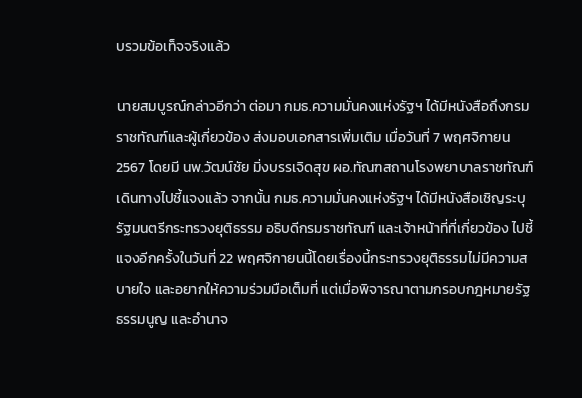บรวมข้อเท็จจริงแล้ว

นายสมบูรณ์กล่าวอีกว่า ต่อมา กมธ.ความมั่นคงแห่งรัฐฯ ได้มีหนังสือถึงกรมราชทัณฑ์และผู้เกี่ยวข้อง ส่งมอบเอกสารเพิ่มเติม เมื่อวันที่ 7 พฤศจิกายน 2567 โดยมี นพ.วัฒน์ชัย มิ่งบรรเจิดสุข ผอ.ทัณฑสถานโรงพยาบาลราชทัณฑ์ เดินทางไปชี้แจงแล้ว จากนั้น กมธ.ความมั่นคงแห่งรัฐฯ ได้มีหนังสือเชิญระบุ รัฐมนตรีกระทรวงยุติธรรม อธิบดีกรมราชทัณฑ์ และเจ้าหน้าที่ที่เกี่ยวข้อง ไปชี้แจงอีกครั้งในวันที่ 22 พฤศจิกายนนี้โดยเรื่องนี้กระทรวงยุติธรรมไม่มีความสบายใจ และอยากให้ความร่วมมือเต็มที่ แต่เมื่อพิจารณาตามกรอบกฎหมายรัฐธรรมนูญ และอำนาจ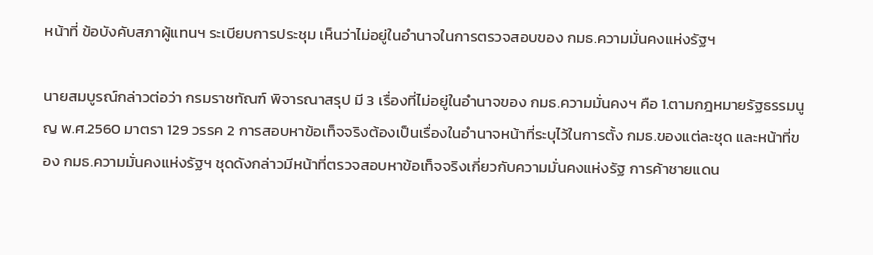หน้าที่ ข้อบังคับสภาผู้แทนฯ ระเบียบการประชุม เห็นว่าไม่อยู่ในอำนาจในการตรวจสอบของ กมธ.ความมั่นคงแห่งรัฐฯ

นายสมบูรณ์กล่าวต่อว่า กรมราชทัณฑ์ พิจารณาสรุป มี 3 เรื่องที่ไม่อยู่ในอำนาจของ กมธ.ความมั่นคงฯ คือ 1.ตามกฎหมายรัฐธรรมนูญ พ.ศ.2560 มาตรา 129 วรรค 2 การสอบหาข้อเท็จจริงต้องเป็นเรื่องในอำนาจหน้าที่ระบุไว้ในการตั้ง กมธ.ของแต่ละชุด และหน้าที่ของ กมธ.ความมั่นคงแห่งรัฐฯ ชุดดังกล่าวมีหน้าที่ตรวจสอบหาข้อเท็จจริงเกี่ยวกับความมั่นคงแห่งรัฐ การค้าชายแดน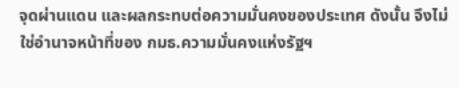จุดผ่านแดน และผลกระทบต่อความมั่นคงของประเทศ ดังนั้น จึงไม่ใช่อำนาจหน้าที่ของ กมธ.ความมั่นคงแห่งรัฐฯ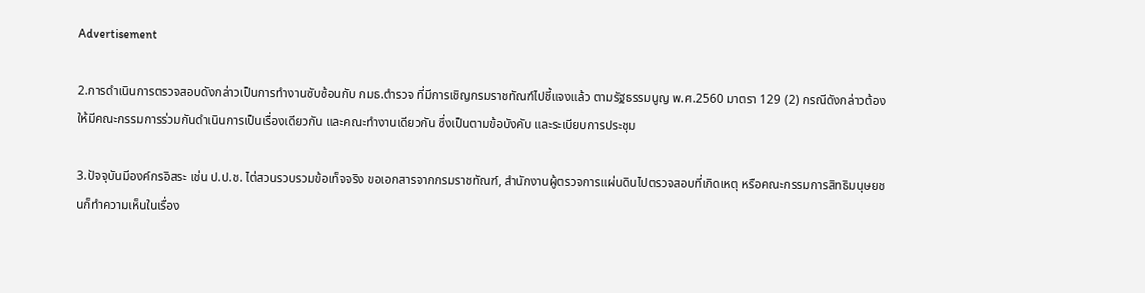Advertisement

2.การดำเนินการตรวจสอบดังกล่าวเป็นการทำงานซับซ้อนกับ กมธ.ตำรวจ ที่มีการเชิญกรมราชทัณฑ์ไปชี้แจงแล้ว ตามรัฐธรรมนูญ พ.ศ.2560 มาตรา 129 (2) กรณีดังกล่าวต้องให้มีคณะกรรมการร่วมกันดำเนินการเป็นเรื่องเดียวกัน และคณะทำงานเดียวกัน ซึ่งเป็นตามข้อบังคับ และระเบียบการประชุม

3.ปัจจุบันมีองค์กรอิสระ เช่น ป.ป.ช. ไต่สวนรวบรวมข้อเท็จจริง ขอเอกสารจากกรมราชทัณฑ์, สำนักงานผู้ตรวจการแผ่นดินไปตรวจสอบที่เกิดเหตุ หรือคณะกรรมการสิทธิมนุษยชนก็ทำความเห็นในเรื่อง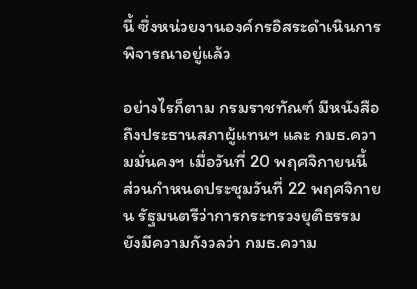นี้ ซึ่งหน่วยงานองค์กรอิสระดำเนินการพิจารณาอยู่แล้ว

อย่างไรก็ตาม กรมราชทัณฑ์ มีหนังสือถึงประธานสภาผู้แทนฯ และ กมธ.ความมั่นคงฯ เมื่อวันที่ 20 พฤศจิกายนนี้ ส่วนกำหนดประชุมวันที่ 22 พฤศจิกายน รัฐมนตรีว่าการกระทรวงยุติธรรม ยังมีความกังวลว่า กมธ.ความ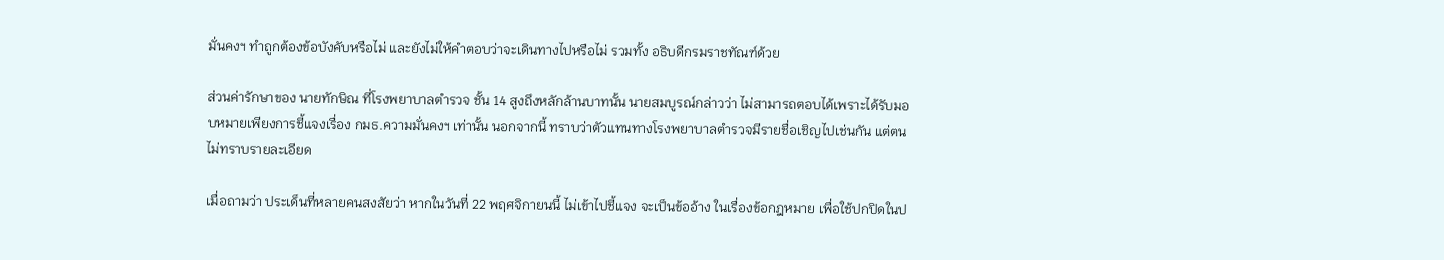มั่นคงฯ ทำถูกต้องข้อบังคับหรือไม่ และยังไม่ให้คำตอบว่าจะเดินทางไปหรือไม่ รวมทั้ง อธิบดีกรมราชทัณฑ์ด้วย

ส่วนค่ารักษาของ นายทักษิณ ที่โรงพยาบาลตำรวจ ชั้น 14 สูงถึงหลักล้านบาทนั้น นายสมบูรณ์กล่าวว่า ไม่สามารถตอบได้เพราะได้รับมอบหมายเพียงการชี้แจงเรื่อง กมธ.ความมั่นคงฯ เท่านั้น นอกจากนี้ ทราบว่าตัวแทนทางโรงพยาบาลตำรวจมีรายชื่อเชิญไปเช่นกัน แต่ตนไม่ทราบรายละเอียด

เมื่อถามว่า ประเด็นที่หลายคนสงสัยว่า หากในวันที่ 22 พฤศจิกายนนี้ ไม่เข้าไปชี้แจง จะเป็นข้ออ้าง ในเรื่องข้อกฎหมาย เพื่อใช้ปกปิดในป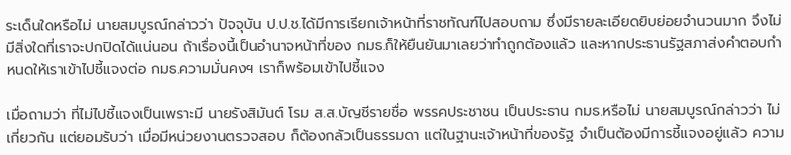ระเด็นใดหรือไม่ นายสมบูรณ์กล่าวว่า ปัจจุบัน ป.ป.ช.ได้มีการเรียกเจ้าหน้าที่ราชทัณฑ์ไปสอบถาม ซึ่งมีรายละเอียดยิบย่อยจำนวนมาก จึงไม่มีสิ่งใดที่เราจะปกปิดได้แน่นอน ถ้าเรื่องนี้เป็นอำนาจหน้าที่ของ กมธ.ก็ให้ยืนยันมาเลยว่าทำถูกต้องแล้ว และหากประธานรัฐสภาส่งคำตอบกำหนดให้เราเข้าไปชี้แจงต่อ กมธ.ความมั่นคงฯ เราก็พร้อมเข้าไปชี้แจง

เมื่อถามว่า ที่ไม่ไปชี้แจงเป็นเพราะมี นายรังสิมันต์ โรม ส.ส.บัญชีรายชื่อ พรรคประชาชน เป็นประธาน กมธ.หรือไม่ นายสมบูรณ์กล่าวว่า ไม่เกี่ยวกัน แต่ยอมรับว่า เมื่อมีหน่วยงานตรวจสอบ ก็ต้องกลัวเป็นธรรมดา แต่ในฐานะเจ้าหน้าที่ของรัฐ จำเป็นต้องมีการชี้แจงอยู่แล้ว ความ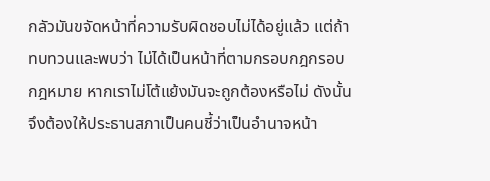กลัวมันขจัดหน้าที่ความรับผิดชอบไม่ได้อยู่แล้ว แต่ถ้าทบทวนและพบว่า ไม่ได้เป็นหน้าที่ตามกรอบกฎกรอบกฎหมาย หากเราไม่โต้แย้งมันจะถูกต้องหรือไม่ ดังนั้น จึงต้องให้ประธานสภาเป็นคนชี้ว่าเป็นอำนาจหน้า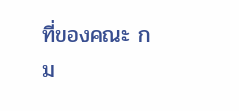ที่ของคณะ กม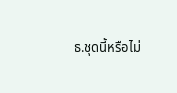ธ.ชุดนี้หรือไม่